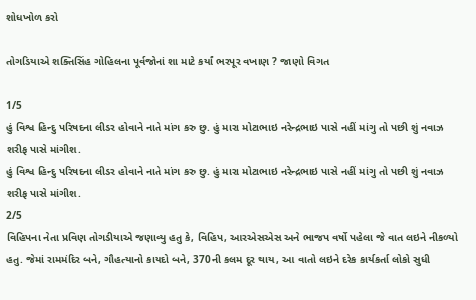શોધખોળ કરો

તોગડિયાએ શક્તિસિંહ ગોહિલના પૂર્વજોનાં શા માટે કર્યાં ભરપૂર વખાણ ? જાણો વિગત

1/5
હું વિશ્વ હિન્દુ પરિષદના લીડર હોવાને નાતે માંગ કરુ છુ. હું મારા મોટાભાઇ નરેન્દ્રભાઇ પાસે નહીં માંગુ તો પછી શું નવાઝ શરીફ પાસે માંગીશ.
હું વિશ્વ હિન્દુ પરિષદના લીડર હોવાને નાતે માંગ કરુ છુ. હું મારા મોટાભાઇ નરેન્દ્રભાઇ પાસે નહીં માંગુ તો પછી શું નવાઝ શરીફ પાસે માંગીશ.
2/5
વિહિપના નેતા પ્રવિણ તોગડીયાએ જણાવ્યુ હતુ કે, વિહિપ, આરએસએસ અને ભાજપ વર્ષો પહેલા જે વાત લઇને નીકળ્યો હતુ. જેમાં રામમંદિર બને, ગૌહત્યાનો કાયદો બને, 370ની કલમ દૂર થાય, આ વાતો લઇને દરેક કાર્યકર્તા લોકો સુધી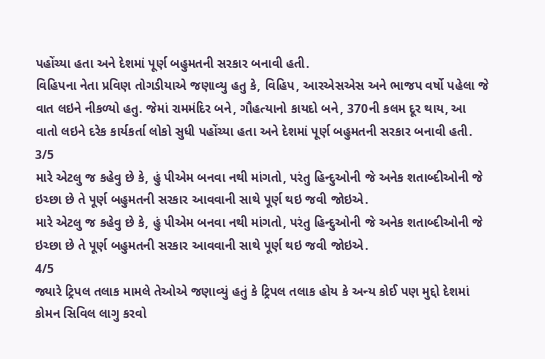પહોંચ્યા હતા અને દેશમાં પૂર્ણ બહુમતની સરકાર બનાવી હતી.
વિહિપના નેતા પ્રવિણ તોગડીયાએ જણાવ્યુ હતુ કે, વિહિપ, આરએસએસ અને ભાજપ વર્ષો પહેલા જે વાત લઇને નીકળ્યો હતુ. જેમાં રામમંદિર બને, ગૌહત્યાનો કાયદો બને, 370ની કલમ દૂર થાય, આ વાતો લઇને દરેક કાર્યકર્તા લોકો સુધી પહોંચ્યા હતા અને દેશમાં પૂર્ણ બહુમતની સરકાર બનાવી હતી.
3/5
મારે એટલુ જ કહેવુ છે કે, હું પીએમ બનવા નથી માંગતો, પરંતુ હિન્દુઓની જે અનેક શતાબ્દીઓની જે ઇચ્છા છે તે પૂર્ણ બહુમતની સરકાર આવવાની સાથે પૂર્ણ થઇ જવી જોઇએ.
મારે એટલુ જ કહેવુ છે કે, હું પીએમ બનવા નથી માંગતો, પરંતુ હિન્દુઓની જે અનેક શતાબ્દીઓની જે ઇચ્છા છે તે પૂર્ણ બહુમતની સરકાર આવવાની સાથે પૂર્ણ થઇ જવી જોઇએ.
4/5
જ્યારે ટ્રિપલ તલાક મામલે તેઓએ જણાવ્યું હતું કે ટ્રિપલ તલાક હોય કે અન્ય કોઈ પણ મુદ્દો દેશમાં કોમન સિવિલ લાગુ કરવો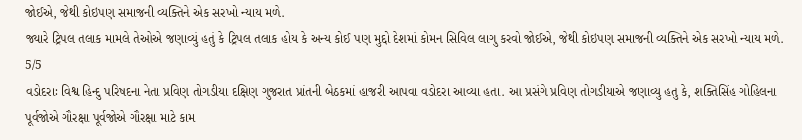જોઈએ, જેથી કોઇપણ સમાજની વ્યક્તિને એક સરખો ન્યાય મળે.
જ્યારે ટ્રિપલ તલાક મામલે તેઓએ જણાવ્યું હતું કે ટ્રિપલ તલાક હોય કે અન્ય કોઈ પણ મુદ્દો દેશમાં કોમન સિવિલ લાગુ કરવો જોઈએ, જેથી કોઇપણ સમાજની વ્યક્તિને એક સરખો ન્યાય મળે.
5/5
વડોદરાઃ વિશ્વ હિન્દુ પરિષદના નેતા પ્રવિણ તોગડીયા દક્ષિણ ગુજરાત પ્રાંતની બેઠકમાં હાજરી આપવા વડોદરા આવ્યા હતા. આ પ્રસંગે પ્રવિણ તોગડીયાએ જણાવ્યુ હતુ કે, શક્તિસિંહ ગોહિલના પૂર્વજોએ ગૌરક્ષા પૂર્વજોએ ગૌરક્ષા માટે કામ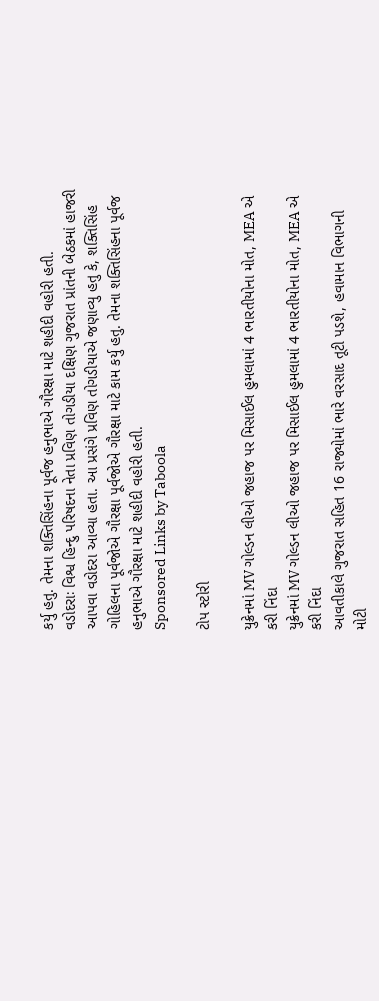કર્યુ હતુ. તેમના શક્તિસિંહના પૂર્વજ હનુભાએ ગૌરક્ષા માટે શહીદી વહોરી હતી.
વડોદરાઃ વિશ્વ હિન્દુ પરિષદના નેતા પ્રવિણ તોગડીયા દક્ષિણ ગુજરાત પ્રાંતની બેઠકમાં હાજરી આપવા વડોદરા આવ્યા હતા. આ પ્રસંગે પ્રવિણ તોગડીયાએ જણાવ્યુ હતુ કે, શક્તિસિંહ ગોહિલના પૂર્વજોએ ગૌરક્ષા પૂર્વજોએ ગૌરક્ષા માટે કામ કર્યુ હતુ. તેમના શક્તિસિંહના પૂર્વજ હનુભાએ ગૌરક્ષા માટે શહીદી વહોરી હતી.
Sponsored Links by Taboola

ટોપ સ્ટોરી

યુક્રેનમાં MV ગોલ્ડન લીઓ જહાજ પર મિસાઈલ હુમલામાં 4 ભારતીયોના મોત, MEA એ કરી નિંદા
યુક્રેનમાં MV ગોલ્ડન લીઓ જહાજ પર મિસાઈલ હુમલામાં 4 ભારતીયોના મોત, MEA એ કરી નિંદા
આવતીકાલે ગુજરાત સહિત 16 રાજ્યોમાં ભારે વરસાદ તૂટી પડશે, હવામાન વિભાગની મોટી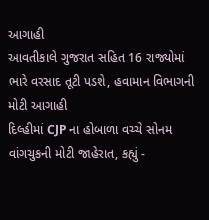આગાહી
આવતીકાલે ગુજરાત સહિત 16 રાજ્યોમાં ભારે વરસાદ તૂટી પડશે, હવામાન વિભાગની મોટી આગાહી
દિલ્હીમાં CJP ના હોબાળા વચ્ચે સોનમ વાંગચુકની મોટી જાહેરાત, કહ્યું -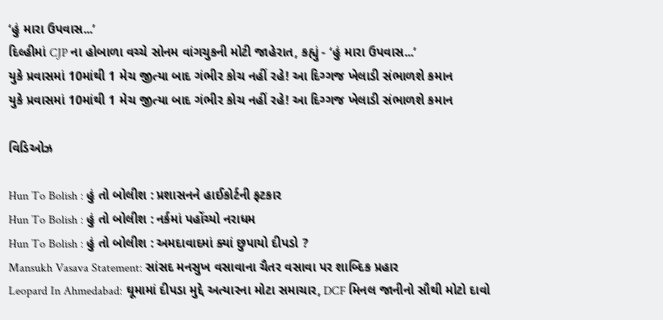‘હું મારા ઉપવાસ...’
દિલ્હીમાં CJP ના હોબાળા વચ્ચે સોનમ વાંગચુકની મોટી જાહેરાત, કહ્યું - ‘હું મારા ઉપવાસ...’
યુકે પ્રવાસમાં 10માંથી 1 મેચ જીત્યા બાદ ગંભીર કોચ નહીં રહે! આ દિગ્ગજ ખેલાડી સંભાળશે કમાન
યુકે પ્રવાસમાં 10માંથી 1 મેચ જીત્યા બાદ ગંભીર કોચ નહીં રહે! આ દિગ્ગજ ખેલાડી સંભાળશે કમાન

વિડિઓઝ

Hun To Bolish : હું તો બોલીશ : પ્રશાસનને હાઈકોર્ટની ફટકાર
Hun To Bolish : હું તો બોલીશ : નર્કમાં પહોંચ્યો નરાધમ
Hun To Bolish : હું તો બોલીશ : અમદાવાદમાં ક્યાં છુપાયો દીપડો ?
Mansukh Vasava Statement: સાંસદ મનસુખ વસાવાના ચૈતર વસાવા પર શાબ્દિક પ્રહાર
Leopard In Ahmedabad: ઘૂમામાં દીપડા મુદ્દે અત્યારના મોટા સમાચાર, DCF મિનલ જાનીનો સૌથી મોટો દાવો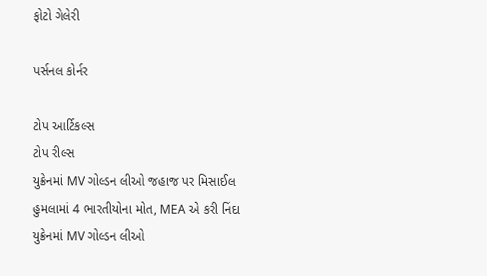ફોટો ગેલેરી

પર્સનલ કોર્નર

ટોપ આર્ટિકલ્સ
ટોપ રીલ્સ
યુક્રેનમાં MV ગોલ્ડન લીઓ જહાજ પર મિસાઈલ હુમલામાં 4 ભારતીયોના મોત, MEA એ કરી નિંદા
યુક્રેનમાં MV ગોલ્ડન લીઓ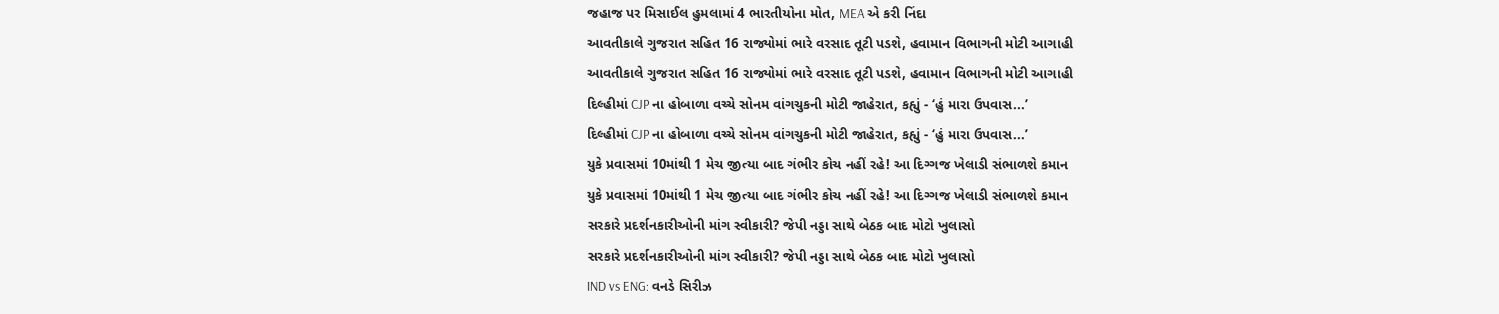જહાજ પર મિસાઈલ હુમલામાં 4 ભારતીયોના મોત, MEA એ કરી નિંદા
આવતીકાલે ગુજરાત સહિત 16 રાજ્યોમાં ભારે વરસાદ તૂટી પડશે, હવામાન વિભાગની મોટી આગાહી
આવતીકાલે ગુજરાત સહિત 16 રાજ્યોમાં ભારે વરસાદ તૂટી પડશે, હવામાન વિભાગની મોટી આગાહી
દિલ્હીમાં CJP ના હોબાળા વચ્ચે સોનમ વાંગચુકની મોટી જાહેરાત, કહ્યું - ‘હું મારા ઉપવાસ...’
દિલ્હીમાં CJP ના હોબાળા વચ્ચે સોનમ વાંગચુકની મોટી જાહેરાત, કહ્યું - ‘હું મારા ઉપવાસ...’
યુકે પ્રવાસમાં 10માંથી 1 મેચ જીત્યા બાદ ગંભીર કોચ નહીં રહે! આ દિગ્ગજ ખેલાડી સંભાળશે કમાન
યુકે પ્રવાસમાં 10માંથી 1 મેચ જીત્યા બાદ ગંભીર કોચ નહીં રહે! આ દિગ્ગજ ખેલાડી સંભાળશે કમાન
સરકારે પ્રદર્શનકારીઓની માંગ સ્વીકારી? જેપી નડ્ડા સાથે બેઠક બાદ મોટો ખુલાસો
સરકારે પ્રદર્શનકારીઓની માંગ સ્વીકારી? જેપી નડ્ડા સાથે બેઠક બાદ મોટો ખુલાસો
IND vs ENG: વનડે સિરીઝ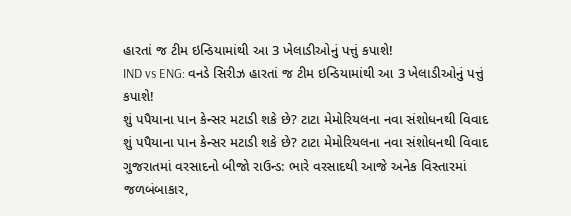હારતાં જ ટીમ ઇન્ડિયામાંથી આ 3 ખેલાડીઓનું પત્તું કપાશે!
IND vs ENG: વનડે સિરીઝ હારતાં જ ટીમ ઇન્ડિયામાંથી આ 3 ખેલાડીઓનું પત્તું કપાશે!
શું પપૈયાના પાન કેન્સર મટાડી શકે છે? ટાટા મેમોરિયલના નવા સંશોધનથી વિવાદ
શું પપૈયાના પાન કેન્સર મટાડી શકે છે? ટાટા મેમોરિયલના નવા સંશોધનથી વિવાદ
ગુજરાતમાં વરસાદનો બીજો રાઉન્ડ: ભારે વરસાદથી આજે અનેક વિસ્તારમાં જળબંબાકાર,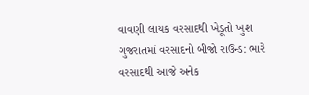વાવણી લાયક વરસાદથી ખેડૂતો ખુશ
ગુજરાતમાં વરસાદનો બીજો રાઉન્ડ: ભારે વરસાદથી આજે અનેક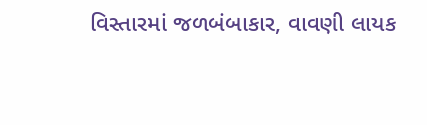વિસ્તારમાં જળબંબાકાર, વાવણી લાયક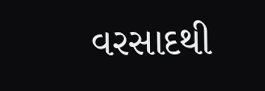વરસાદથી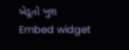ખેડૂતો ખુશ
Embed widget